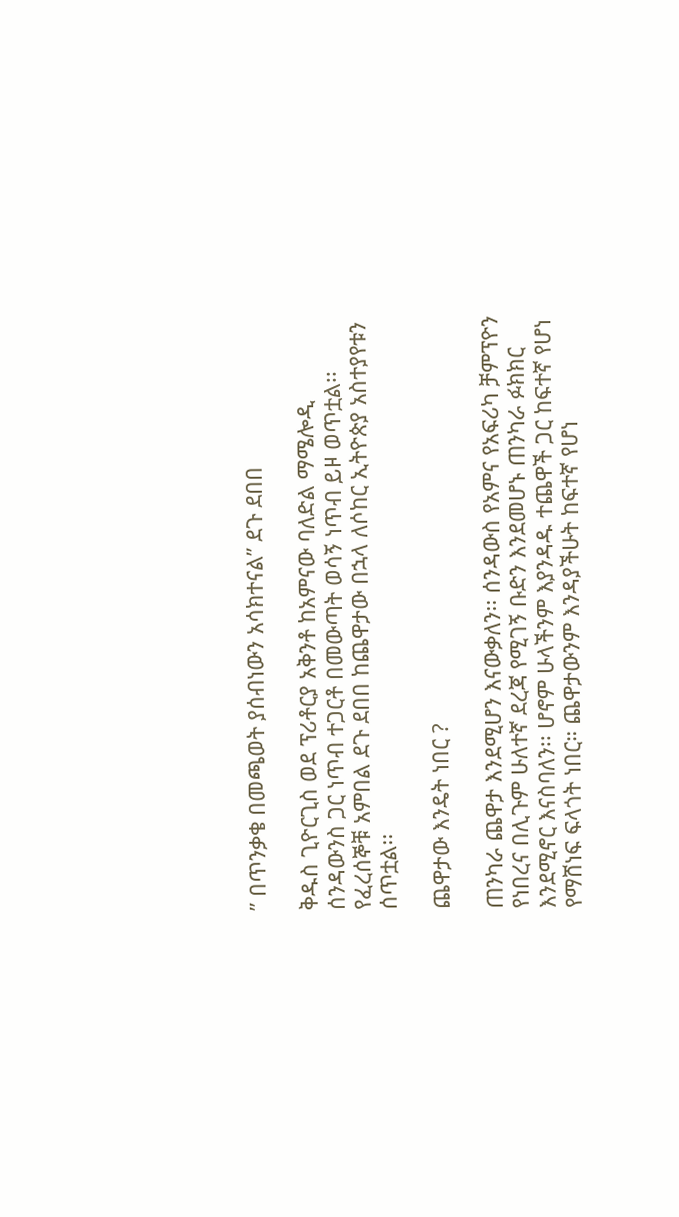” በጥንቃቄ በመጫወት ያሰብነውን አሳክተናል” ደጉ ደበበ

ቅዱስ ጊዮርጊስ ወደ ፕሪቶርያ አቅንቶ ከአምናው ባለድል ማሜሎዲ ሰንዳውንስ ጋር ነጥብ ተጋርቶ በመውጣት ወሳኝ ነጥብ ይዞ ወጥቷል፡፡ የፈረሰኞቹ አምበል ደጉ ደበበ ከጨዋታው በኋላ ለሶከር ኢትዮጵያ አስተያየቱን ሰጥቷል፡፡

ጨዋታው እንዴት ነበር ?

ጠንካራ ጨዋታ እንደሚሆን እናውቃለን፡፡ ሰንዳውስ የአምና የአፍሪካ ቻምፕዮን የነበረና በሊጉም ሁለተኛ ደረጃ የሚገኝ ቡድን እንደመሆኑ ጠንካራ ፉክክር እንደሚኖር እናስባለን፡፡ ሆኖም ሁላችንም እያንዳዱ ተጨዋች ጋር ከፍተኛ የሆነ የማሸነፍ ፍላጎት ነበር። ጨዋታውንም እንዳያችሁት ከፍተኛ የሆነ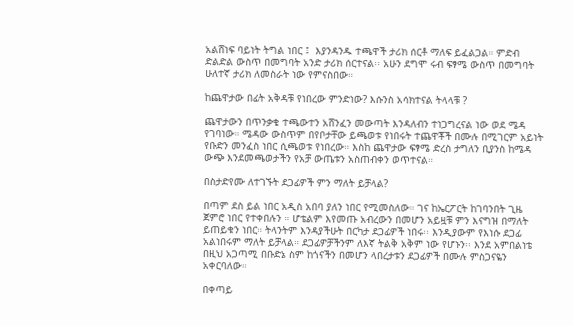አልሸነፍ ባይነት ትግል ነበር ፤  እያንዳንዱ ተጫዋች ታሪክ ሰርቶ ማለፍ ይፈልጋል። ምድብ ድልድል ውስጥ በመግባት አንድ ታሪክ ሰርተናል፡፡ አሁን ደግሞ ሩብ ፍፃሜ ውስጥ በመግባት ሁለተኛ ታሪክ ለመስራት ነው የምናስበው።

ከጨዋታው በፊት አቅዳቹ የነበረው ምንድነው? እሱንስ አሳክተናል ትላላቹ ?

ጨዋታውን በጥንቃቄ ተጫውተን አሸንፈን መውጣት እንዳለብን ተነጋግረናል ነው ወደ ሜዳ የገባነው። ሜዳው ውስጥም በየቦታቸው ይጫወቱ የነበሩት ተጨዋቾች በሙሉ በሚገርም አይነት የቡድን መንፈስ ነበር ሲጫወቱ የነበረው። እስከ ጨዋታው ፍፃሜ ድረስ ታግለን ቢያንስ ከሜዳ ውጭ እንደመጫወታችን የአቻ ውጤቱን አስጠብቀን ወጥተናል።

በስታድየሙ ለተገኙት ደጋፊዎች ምን ማለት ይቻላል?

በጣም ደስ ይል ነበር አዲስ አበባ ያለን ነበር የሚመስለው። ገና ከኤርፖርት ከገባንበት ጊዜ ጀምሮ ነበር የተቀበሉን ። ሆቴልም እየመጡ አብረውን በመሆን አይዟቹ ምን እናግዝ በማለት ይጠይቁን ነበር። ትላንትም እንዳያችሁት በርካታ ደጋፊዎች ነበሩ፡፡ እንዲያውም የእነሱ ደጋፊ አልነበሩም ማለት ይቻላል። ደጋፊዎቻችንም ለእኛ ትልቅ አቅም ነው የሆኑን፡፡ እንደ አምበልነቴ በዚህ አጋጣሚ በቡድኔ ስም ከጎናችን በመሆን ላበረታቱን ደጋፊዎች በሙሉ ምስጋናዬን አቀርባለው።

በቀጣይ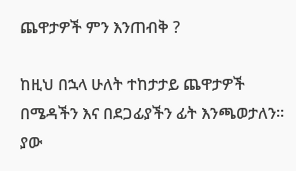ጨዋታዎች ምን እንጠብቅ ?

ከዚህ በኋላ ሁለት ተከታታይ ጨዋታዎች በሜዳችን እና በደጋፊያችን ፊት እንጫወታለን፡፡ ያው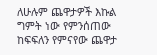ለሁሉም ጨዋታዎች እኩል ግምት ነው የምንሰጠው ከፍፍለን የምናየው ጨዋታ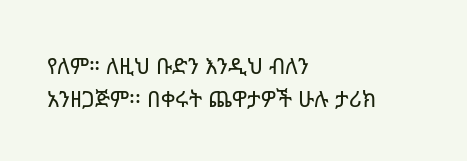የለም። ለዚህ ቡድን እንዲህ ብለን አንዘጋጅም፡፡ በቀሩት ጨዋታዎች ሁሉ ታሪክ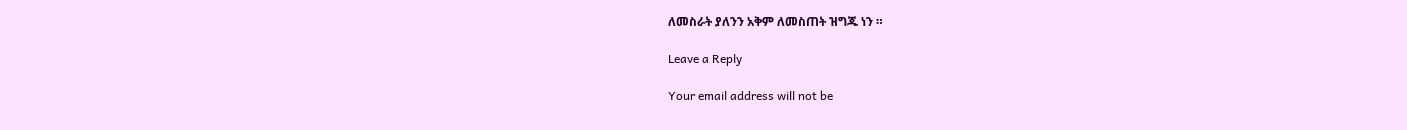ለመስራት ያለንን አቅም ለመስጠት ዝግጁ ነን ።

Leave a Reply

Your email address will not be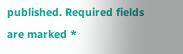published. Required fields are marked *